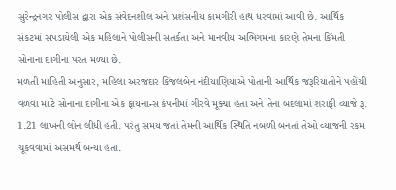સુરેન્દ્રનગર પોલીસ દ્વારા એક સંવેદનશીલ અને પ્રશંસનીય કામગીરી હાથ ધરવામાં આવી છે. આર્થિક સંકટમાં સપડાયેલી એક મહિલાને પોલીસની સતર્કતા અને માનવીય અભિગમના કારણે તેમના કિંમતી સોનાના દાગીના પરત મળ્યા છે.
મળતી માહિતી અનુસાર, મહિલા અરજદાર કિંજલબેન નંદીયાણિયાએ પોતાની આર્થિક જરૂરિયાતોને પહોંચી વળવા માટે સોનાના દાગીના એક ફાયનાન્સ કંપનીમાં ગીરવે મૂક્યા હતા અને તેના બદલામાં શરાફી વ્યાજે રૂ. 1.21 લાખની લોન લીધી હતી. પરંતુ સમય જતાં તેમની આર્થિક સ્થિતિ નબળી બનતાં તેઓ વ્યાજની રકમ ચૂકવવામાં અસમર્થ બન્યા હતા.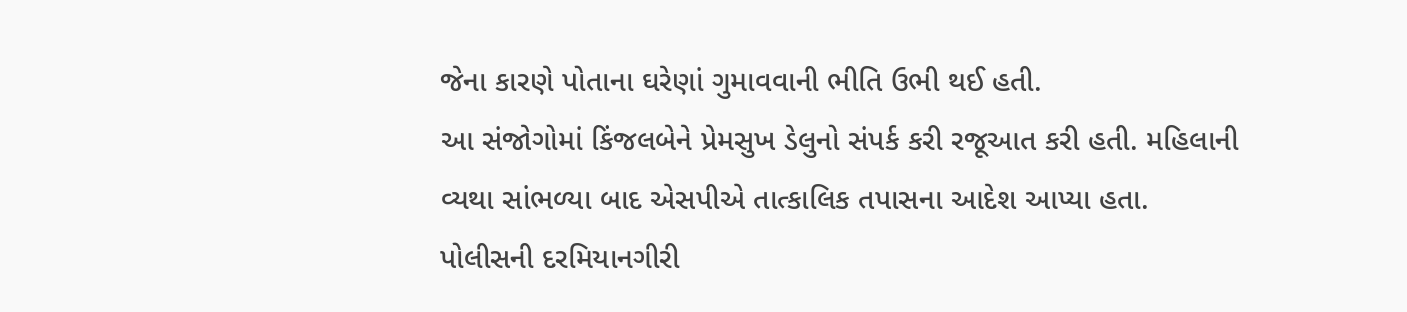જેના કારણે પોતાના ઘરેણાં ગુમાવવાની ભીતિ ઉભી થઈ હતી.
આ સંજોગોમાં કિંજલબેને પ્રેમસુખ ડેલુનો સંપર્ક કરી રજૂઆત કરી હતી. મહિલાની વ્યથા સાંભળ્યા બાદ એસપીએ તાત્કાલિક તપાસના આદેશ આપ્યા હતા.
પોલીસની દરમિયાનગીરી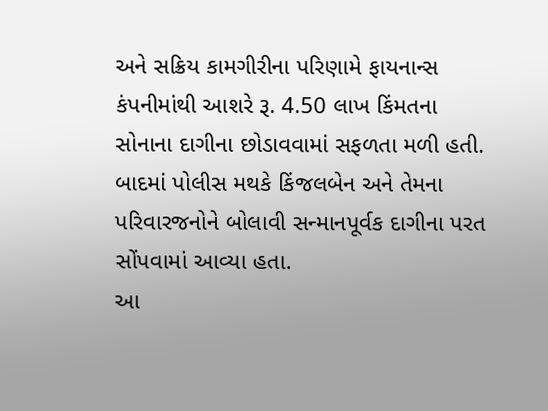અને સક્રિય કામગીરીના પરિણામે ફાયનાન્સ કંપનીમાંથી આશરે રૂ. 4.50 લાખ કિંમતના સોનાના દાગીના છોડાવવામાં સફળતા મળી હતી. બાદમાં પોલીસ મથકે કિંજલબેન અને તેમના પરિવારજનોને બોલાવી સન્માનપૂર્વક દાગીના પરત સોંપવામાં આવ્યા હતા.
આ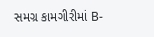સમગ્ર કામગીરીમાં B-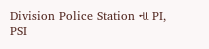Division Police Station ના PI, PSI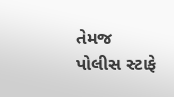તેમજ પોલીસ સ્ટાફે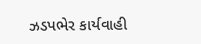ઝડપભેર કાર્યવાહી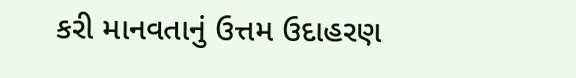કરી માનવતાનું ઉત્તમ ઉદાહરણ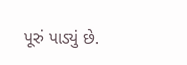પૂરું પાડ્યું છે.